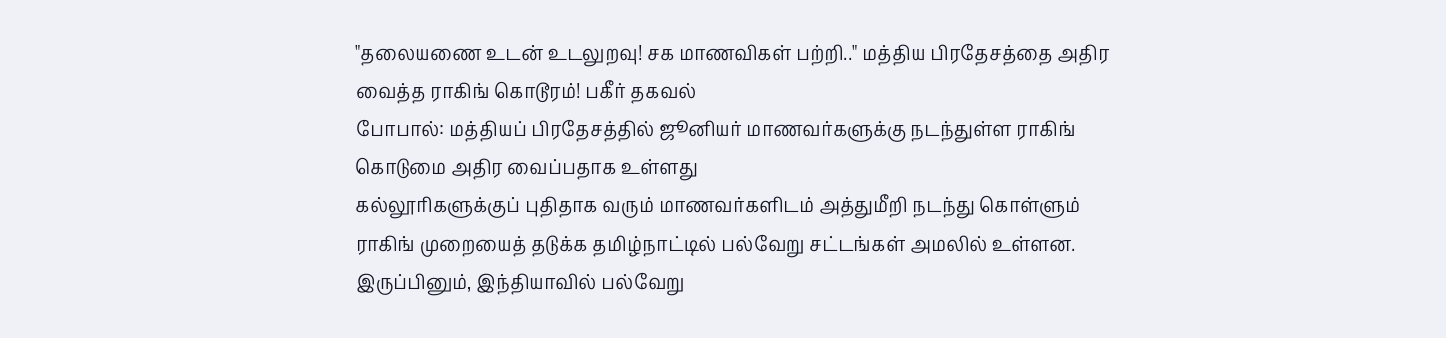"தலையணை உடன் உடலுறவு! சக மாணவிகள் பற்றி.." மத்திய பிரதேசத்தை அதிர வைத்த ராகிங் கொடூரம்! பகீர் தகவல்
போபால்: மத்தியப் பிரதேசத்தில் ஜூனியர் மாணவர்களுக்கு நடந்துள்ள ராகிங் கொடுமை அதிர வைப்பதாக உள்ளது
கல்லூரிகளுக்குப் புதிதாக வரும் மாணவர்களிடம் அத்துமீறி நடந்து கொள்ளும் ராகிங் முறையைத் தடுக்க தமிழ்நாட்டில் பல்வேறு சட்டங்கள் அமலில் உள்ளன.
இருப்பினும், இந்தியாவில் பல்வேறு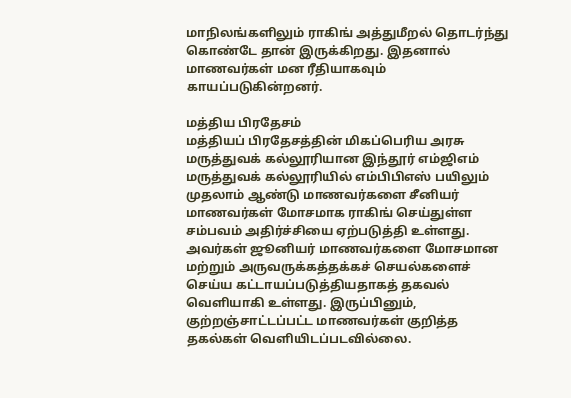மாநிலங்களிலும் ராகிங் அத்துமீறல் தொடர்ந்து கொண்டே தான் இருக்கிறது. இதனால் மாணவர்கள் மன ரீதியாகவும் காயப்படுகின்றனர்.

மத்திய பிரதேசம்
மத்தியப் பிரதேசத்தின் மிகப்பெரிய அரசு மருத்துவக் கல்லூரியான இந்தூர் எம்ஜிஎம் மருத்துவக் கல்லூரியில் எம்பிபிஎஸ் பயிலும் முதலாம் ஆண்டு மாணவர்களை சீனியர் மாணவர்கள் மோசமாக ராகிங் செய்துள்ள சம்பவம் அதிர்ச்சியை ஏற்படுத்தி உள்ளது. அவர்கள் ஜூனியர் மாணவர்களை மோசமான மற்றும் அருவருக்கத்தக்கச் செயல்களைச் செய்ய கட்டாயப்படுத்தியதாகத் தகவல் வெளியாகி உள்ளது. இருப்பினும், குற்றஞ்சாட்டப்பட்ட மாணவர்கள் குறித்த தகல்கள் வெளியிடப்படவில்லை.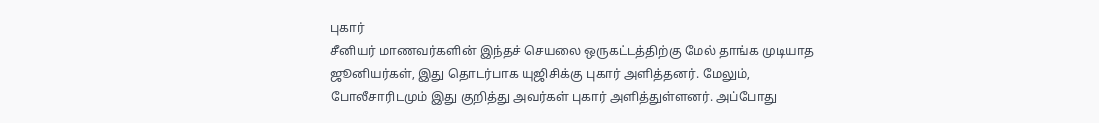புகார்
சீனியர் மாணவர்களின் இந்தச் செயலை ஒருகட்டத்திற்கு மேல் தாங்க முடியாத ஜூனியர்கள், இது தொடர்பாக யுஜிசிக்கு புகார் அளித்தனர். மேலும், போலீசாரிடமும் இது குறித்து அவர்கள் புகார் அளித்துள்ளனர். அப்போது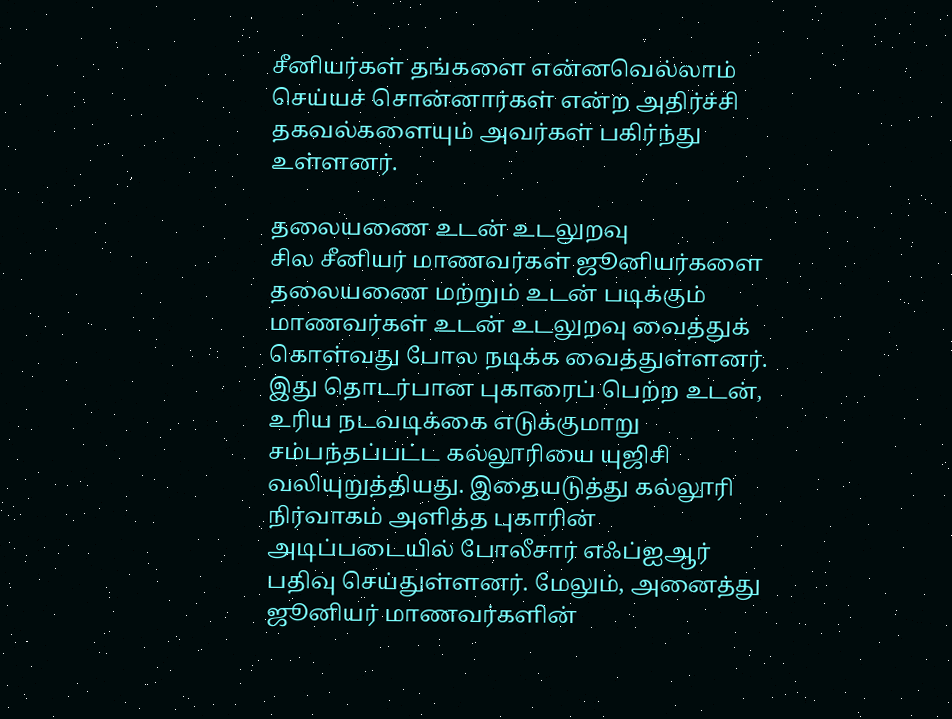சீனியர்கள் தங்களை என்னவெல்லாம் செய்யச் சொன்னார்கள் என்ற அதிர்ச்சி தகவல்களையும் அவர்கள் பகிர்ந்து உள்ளனர்.

தலையணை உடன் உடலுறவு
சில சீனியர் மாணவர்கள் ஜூனியர்களை தலையணை மற்றும் உடன் படிக்கும் மாணவர்கள் உடன் உடலுறவு வைத்துக் கொள்வது போல நடிக்க வைத்துள்ளனர். இது தொடர்பான புகாரைப் பெற்ற உடன், உரிய நடவடிக்கை எடுக்குமாறு சம்பந்தப்பட்ட கல்லூரியை யுஜிசி வலியுறுத்தியது. இதையடுத்து கல்லூரி நிர்வாகம் அளித்த புகாரின் அடிப்படையில் போலீசார் எஃப்ஐஆர் பதிவு செய்துள்ளனர். மேலும், அனைத்து ஜூனியர் மாணவர்களின்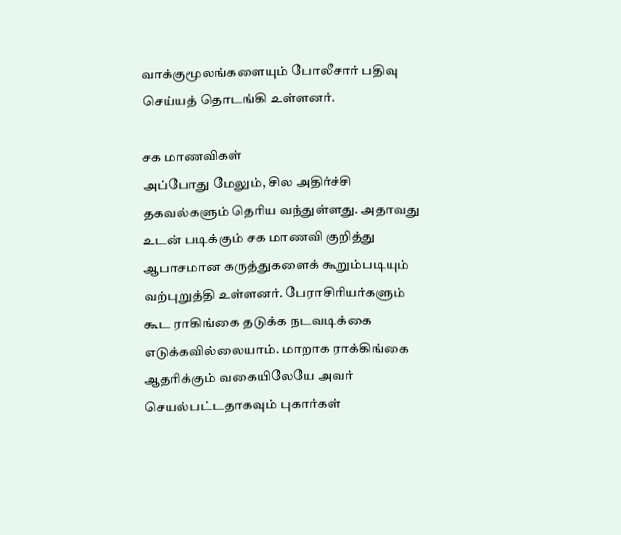வாக்குமூலங்களையும் போலீசார் பதிவு செய்யத் தொடங்கி உள்ளனர்.

சக மாணவிகள்
அப்போது மேலும், சில அதிர்ச்சி தகவல்களும் தெரிய வந்துள்ளது. அதாவது உடன் படிக்கும் சக மாணவி குறித்து ஆபாசமான கருத்துகளைக் கூறும்படியும் வற்புறுத்தி உள்ளனர். பேராசிரியர்களும் கூட ராகிங்கை தடுக்க நடவடிக்கை எடுக்கவில்லையாம். மாறாக ராக்கிங்கை ஆதரிக்கும் வகையிலேயே அவர் செயல்பட்டதாகவும் புகார்கள்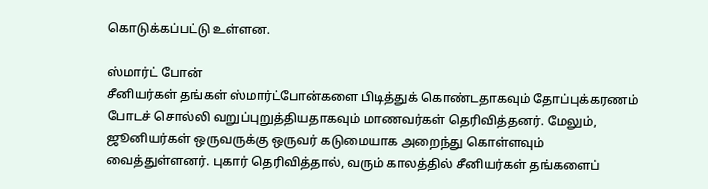கொடுக்கப்பட்டு உள்ளன.

ஸ்மார்ட் போன்
சீனியர்கள் தங்கள் ஸ்மார்ட்போன்களை பிடித்துக் கொண்டதாகவும் தோப்புக்கரணம் போடச் சொல்லி வறுப்புறுத்தியதாகவும் மாணவர்கள் தெரிவித்தனர். மேலும், ஜூனியர்கள் ஒருவருக்கு ஒருவர் கடுமையாக அறைந்து கொள்ளவும் வைத்துள்ளனர். புகார் தெரிவித்தால், வரும் காலத்தில் சீனியர்கள் தங்களைப்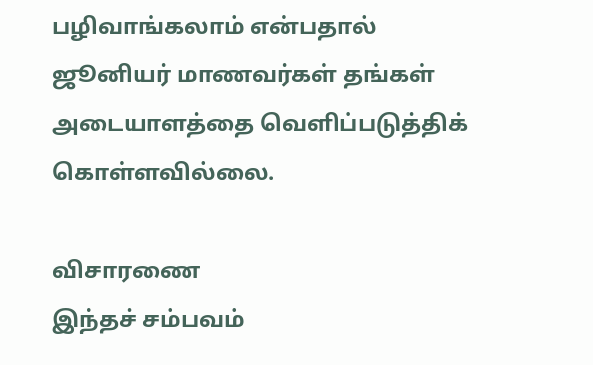பழிவாங்கலாம் என்பதால் ஜூனியர் மாணவர்கள் தங்கள் அடையாளத்தை வெளிப்படுத்திக் கொள்ளவில்லை.

விசாரணை
இந்தச் சம்பவம்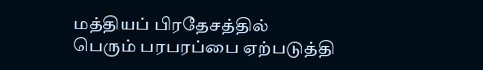மத்தியப் பிரதேசத்தில் பெரும் பரபரப்பை ஏற்படுத்தி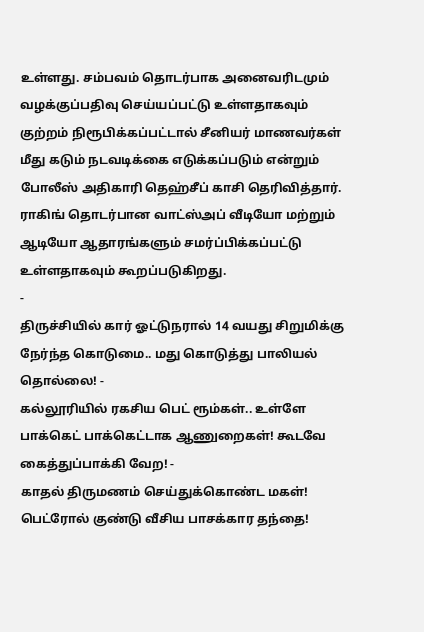உள்ளது. சம்பவம் தொடர்பாக அனைவரிடமும் வழக்குப்பதிவு செய்யப்பட்டு உள்ளதாகவும் குற்றம் நிரூபிக்கப்பட்டால் சீனியர் மாணவர்கள் மீது கடும் நடவடிக்கை எடுக்கப்படும் என்றும் போலீஸ் அதிகாரி தெஹ்சீப் காசி தெரிவித்தார். ராகிங் தொடர்பான வாட்ஸ்அப் வீடியோ மற்றும் ஆடியோ ஆதாரங்களும் சமர்ப்பிக்கப்பட்டு உள்ளதாகவும் கூறப்படுகிறது.
-
திருச்சியில் கார் ஓட்டுநரால் 14 வயது சிறுமிக்கு நேர்ந்த கொடுமை.. மது கொடுத்து பாலியல் தொல்லை! -
கல்லூரியில் ரகசிய பெட் ரூம்கள்.. உள்ளே பாக்கெட் பாக்கெட்டாக ஆணுறைகள்! கூடவே கைத்துப்பாக்கி வேற! -
காதல் திருமணம் செய்துக்கொண்ட மகள்! பெட்ரோல் குண்டு வீசிய பாசக்கார தந்தை!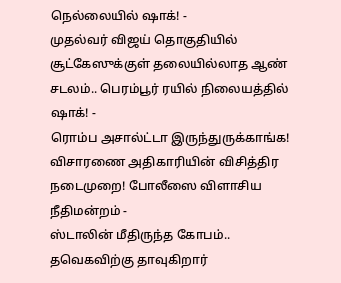நெல்லையில் ஷாக்! -
முதல்வர் விஜய் தொகுதியில் சூட்கேஸுக்குள் தலையில்லாத ஆண் சடலம்.. பெரம்பூர் ரயில் நிலையத்தில் ஷாக்! -
ரொம்ப அசால்ட்டா இருந்துருக்காங்க! விசாரணை அதிகாரியின் விசித்திர நடைமுறை! போலீஸை விளாசிய நீதிமன்றம் -
ஸ்டாலின் மீதிருந்த கோபம்.. தவெகவிற்கு தாவுகிறார்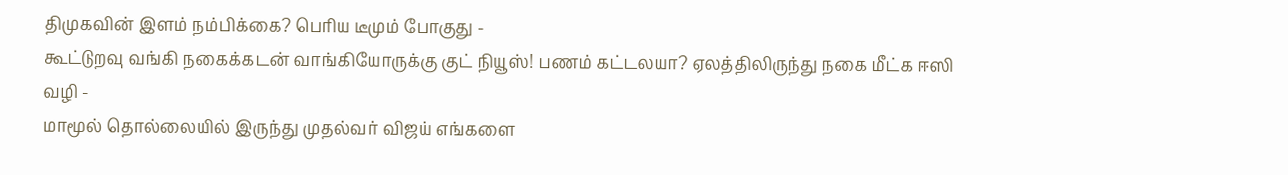திமுகவின் இளம் நம்பிக்கை? பெரிய டீமும் போகுது -
கூட்டுறவு வங்கி நகைக்கடன் வாங்கியோருக்கு குட் நியூஸ்! பணம் கட்டலயா? ஏலத்திலிருந்து நகை மீட்க ஈஸி வழி -
மாமூல் தொல்லையில் இருந்து முதல்வர் விஜய் எங்களை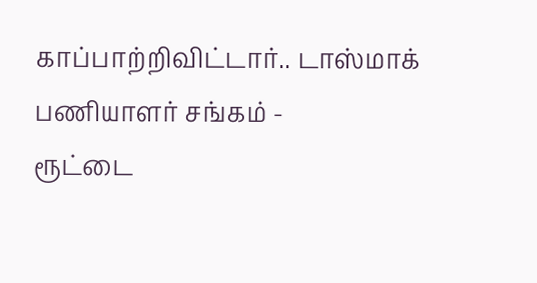காப்பாற்றிவிட்டார்.. டாஸ்மாக் பணியாளர் சங்கம் -
ரூட்டை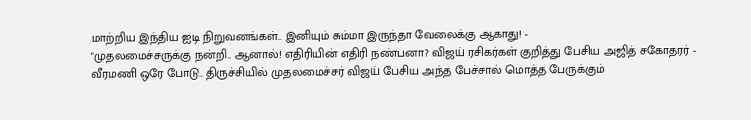மாற்றிய இந்திய ஐடி நிறுவனங்கள்.. இனியும் சும்மா இருந்தா வேலைக்கு ஆகாது! -
"முதலமைச்சருக்கு நன்றி.. ஆனால்! எதிரியின் எதிரி நண்பனா? விஜய் ரசிகர்கள் குறித்து பேசிய அஜித் சகோதரர் -
வீரமணி ஒரே போடு.. திருச்சியில் முதலமைச்சர் விஜய் பேசிய அந்த பேச்சால் மொத்த பேருக்கும்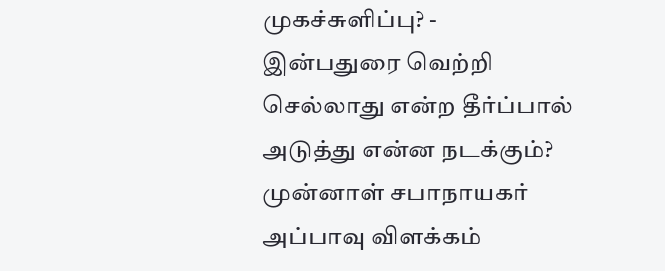முகச்சுளிப்பு? -
இன்பதுரை வெற்றி செல்லாது என்ற தீர்ப்பால் அடுத்து என்ன நடக்கும்? முன்னாள் சபாநாயகர் அப்பாவு விளக்கம்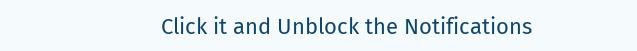Click it and Unblock the Notifications